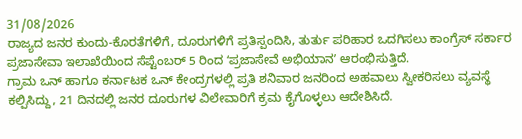31/08/2026
ರಾಜ್ಯದ ಜನರ ಕುಂದು-ಕೊರತೆಗಳಿಗೆ, ದೂರುಗಳಿಗೆ ಪ್ರತಿಸ್ಪಂದಿಸಿ, ತುರ್ತು ಪರಿಹಾರ ಒದಗಿಸಲು ಕಾಂಗ್ರೆಸ್ ಸರ್ಕಾರ ಪ್ರಜಾಸೇವಾ ಇಲಾಖೆಯಿಂದ ಸೆಪ್ಟೆಂಬರ್ 5 ರಿಂದ ʻಪ್ರಜಾಸೇವೆ ಅಭಿಯಾನʼ ಆರಂಭಿಸುತ್ತಿದೆ.
ಗ್ರಾಮ ಒನ್ ಹಾಗೂ ಕರ್ನಾಟಕ ಒನ್ ಕೇಂದ್ರಗಳಲ್ಲಿ ಪ್ರತಿ ಶನಿವಾರ ಜನರಿಂದ ಅಹವಾಲು ಸ್ವೀಕರಿಸಲು ವ್ಯವಸ್ಥೆ ಕಲ್ಪಿಸಿದ್ದು, 21 ದಿನದಲ್ಲಿ ಜನರ ದೂರುಗಳ ವಿಲೇವಾರಿಗೆ ಕ್ರಮ ಕೈಗೊಳ್ಳಲು ಆದೇಶಿಸಿದೆ.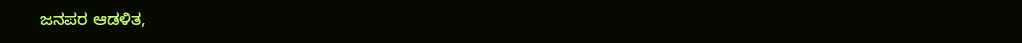ಜನಪರ ಆಡಳಿತ,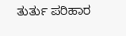ತುರ್ತು ಪರಿಹಾರ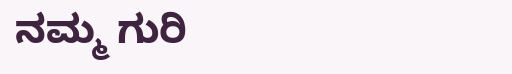ನಮ್ಮ ಗುರಿ